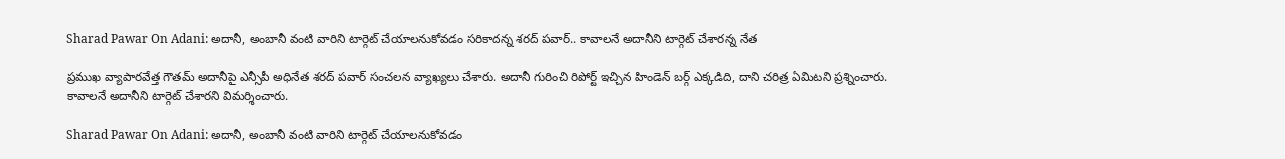Sharad Pawar On Adani: అదానీ, అంబానీ వంటి వారిని టార్గెట్ చేయాలనుకోవడం సరికాదన్న శరద్ పవార్.. కావాలనే అదానీని టార్గెట్ చేశారన్న నేత

ప్రముఖ వ్యాపారవేత్త గౌతమ్ అదానీపై ఎన్సీపీ అధినేత శరద్ పవార్ సంచలన వ్యాఖ్యలు చేశారు. అదానీ గురించి రిపోర్ట్ ఇచ్చిన హిండెన్ బర్గ్ ఎక్కడిది, దాని చరిత్ర ఏమిటని ప్రశ్నించారు. కావాలనే అదానీని టార్గెట్ చేశారని విమర్శించారు.

Sharad Pawar On Adani: అదానీ, అంబానీ వంటి వారిని టార్గెట్ చేయాలనుకోవడం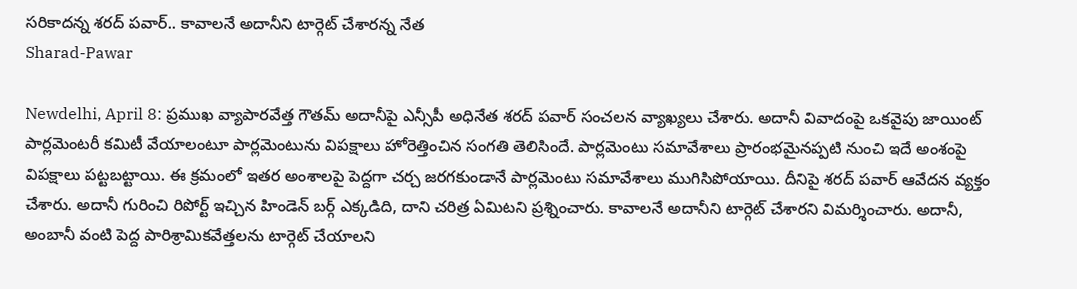సరికాదన్న శరద్ పవార్.. కావాలనే అదానీని టార్గెట్ చేశారన్న నేత
Sharad-Pawar

Newdelhi, April 8: ప్రముఖ వ్యాపారవేత్త గౌతమ్ అదానీపై ఎన్సీపీ అధినేత శరద్ పవార్ సంచలన వ్యాఖ్యలు చేశారు. అదానీ వివాదంపై ఒకవైపు జాయింట్ పార్లమెంటరీ కమిటీ వేయాలంటూ పార్లమెంటును విపక్షాలు హోరెత్తించిన సంగతి తెలిసిందే. పార్లమెంటు సమావేశాలు ప్రారంభమైనప్పటి నుంచి ఇదే అంశంపై విపక్షాలు పట్టబట్టాయి. ఈ క్రమంలో ఇతర అంశాలపై పెద్దగా చర్చ జరగకుండానే పార్లమెంటు సమావేశాలు ముగిసిపోయాయి. దీనిపై శరద్ పవార్ ఆవేదన వ్యక్తం చేశారు. అదానీ గురించి రిపోర్ట్ ఇచ్చిన హిండెన్ బర్గ్ ఎక్కడిది, దాని చరిత్ర ఏమిటని ప్రశ్నించారు. కావాలనే అదానీని టార్గెట్ చేశారని విమర్శించారు. అదానీ, అంబానీ వంటి పెద్ద పారిశ్రామికవేత్తలను టార్గెట్ చేయాలని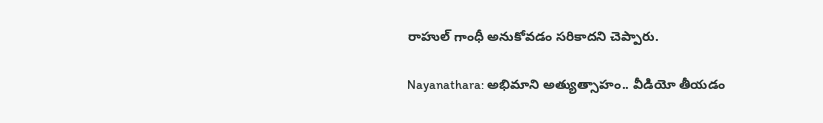రాహుల్ గాంధీ అనుకోవడం సరికాదని చెప్పారు.

Nayanathara: అభిమాని అత్యుత్సాహం.. వీడియో తీయడం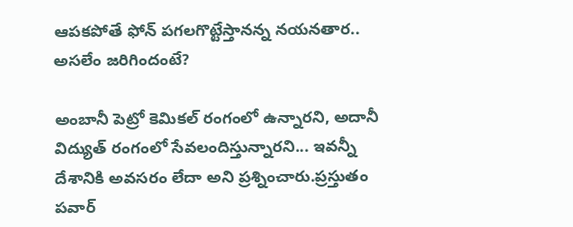ఆపకపోతే ఫోన్ పగలగొట్టేస్తానన్న నయనతార.. అసలేం జరిగిందంటే?

అంబానీ పెట్రో కెమికల్ రంగంలో ఉన్నారని, అదానీ విద్యుత్ రంగంలో సేవలందిస్తున్నారని... ఇవన్నీ దేశానికి అవసరం లేదా అని ప్రశ్నించారు.ప్రస్తుతం పవార్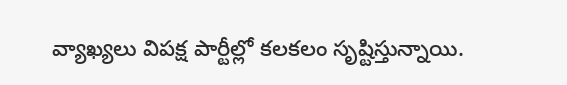వ్యాఖ్యలు విపక్ష పార్టీల్లో కలకలం సృష్టిస్తున్నాయి.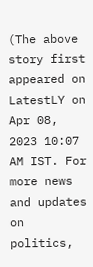(The above story first appeared on LatestLY on Apr 08, 2023 10:07 AM IST. For more news and updates on politics,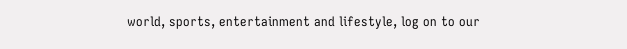world, sports, entertainment and lifestyle, log on to our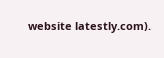website latestly.com).